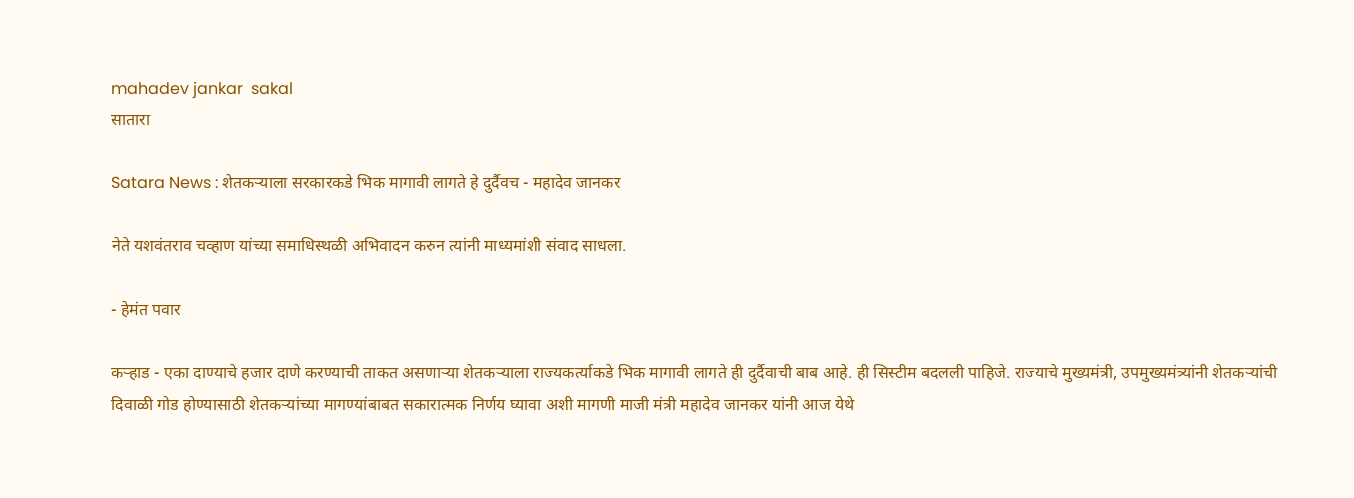mahadev jankar  sakal
सातारा

Satara News : शेतकऱ्याला सरकारकडे भिक मागावी लागते हे दुर्दैवच - महादेव जानकर

नेते यशवंतराव चव्हाण यांच्या समाधिस्थळी अभिवादन करुन त्यांनी माध्यमांशी संवाद साधला.

- हेमंत पवार

कऱ्हाड - एका दाण्याचे हजार दाणे करण्याची ताकत असणाऱ्या शेतकऱ्याला राज्यकर्त्याकडे भिक मागावी लागते ही दुर्दैवाची बाब आहे. ही सिस्टीम बदलली पाहिजे. राज्याचे मुख्यमंत्री, उपमुख्यमंत्र्यांनी शेतकऱ्यांची दिवाळी गोड होण्यासाठी शेतकऱ्यांच्या मागण्यांबाबत सकारात्मक निर्णय घ्यावा अशी मागणी माजी मंत्री महादेव जानकर यांनी आज येथे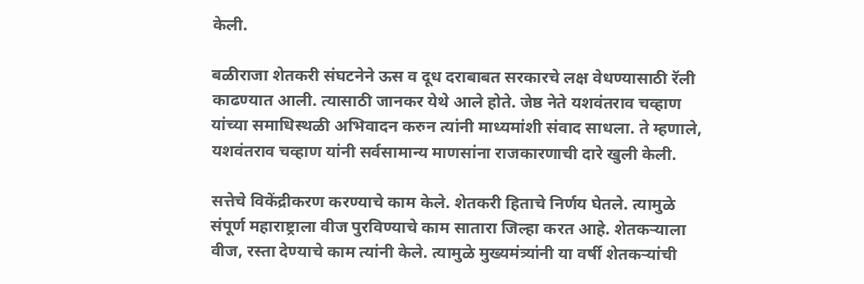केली.

बळीराजा शेतकरी संघटनेने ऊस व दूध दराबाबत सरकारचे लक्ष वेधण्यासाठी रॅली काढण्यात आली. त्यासाठी जानकर येथे आले होते. जेष्ठ नेते यशवंतराव चव्हाण यांच्या समाधिस्थळी अभिवादन करुन त्यांनी माध्यमांशी संवाद साधला. ते म्हणाले, यशवंतराव चव्हाण यांनी सर्वसामान्य माणसांना राजकारणाची दारे खुली केली.

सत्तेचे विकेंद्रीकरण करण्याचे काम केले. शेतकरी हिताचे निर्णय घेतले. त्यामुळे संपूर्ण महाराष्ट्राला वीज पुरविण्याचे काम सातारा जिल्हा करत आहे. शेतकऱ्याला वीज, रस्ता देण्याचे काम त्यांनी केले. त्यामुळे मुख्यमंत्र्यांनी या वर्षी शेतकऱ्यांची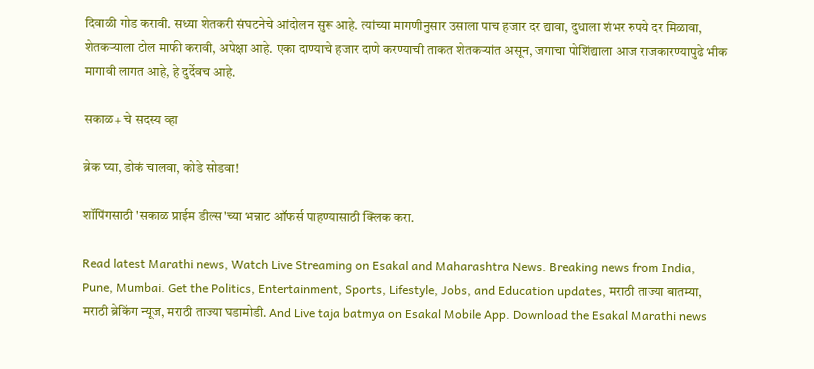दिवाळी गोड करावी. सध्या शेतकरी संघटनेचे आंदोलन सुरू आहे. त्यांच्या मागणीनुसार उसाला पाच हजार दर द्यावा, दुधाला शंभर रुपये दर मिळावा, शेतकऱ्याला टोल माफी करावी, अपेक्षा आहे. एका दाण्याचे हजार दाणे करण्याची ताकत शेतकऱ्यांत असून, जगाचा पोशिंद्याला आज राजकारण्यापुढे भीक मागावी लागत आहे, हे दुर्देवच आहे.

सकाळ+ चे सदस्य व्हा

ब्रेक घ्या, डोकं चालवा, कोडे सोडवा!

शॉपिंगसाठी 'सकाळ प्राईम डील्स'च्या भन्नाट ऑफर्स पाहण्यासाठी क्लिक करा.

Read latest Marathi news, Watch Live Streaming on Esakal and Maharashtra News. Breaking news from India, Pune, Mumbai. Get the Politics, Entertainment, Sports, Lifestyle, Jobs, and Education updates, मराठी ताज्या बातम्या, मराठी ब्रेकिंग न्यूज, मराठी ताज्या घडामोडी. And Live taja batmya on Esakal Mobile App. Download the Esakal Marathi news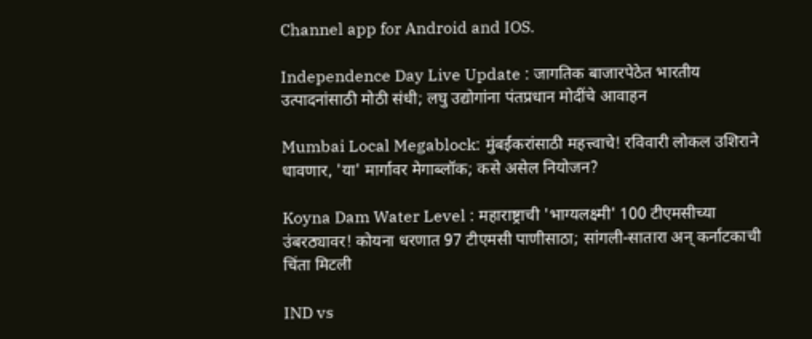Channel app for Android and IOS.

Independence Day Live Update : जागतिक बाजारपेठेत भारतीय उत्पादनांसाठी मोठी संधी; लघु उद्योगांना पंतप्रधान मोदींचे आवाहन

Mumbai Local Megablock: मुंबईकरांसाठी महत्त्वाचे! रविवारी लोकल उशिराने धावणार, 'या' मार्गावर मेगाब्लॉक; कसे असेल नियोजन?

Koyna Dam Water Level : महाराष्ट्राची 'भाग्यलक्ष्मी' 100 टीएमसीच्या उंबरठ्यावर! कोयना धरणात 97 टीएमसी पाणीसाठा; सांगली-सातारा अन् कर्नाटकाची चिंता मिटली

IND vs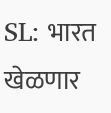SL: भारत खेळणार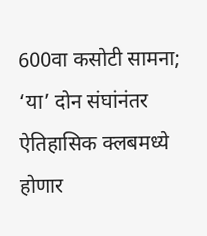600वा कसोटी सामना; ‘या’ दोन संघांनंतर ऐतिहासिक क्लबमध्ये होणार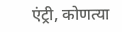एंट्री, कोणत्या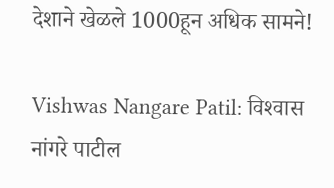देशाने खेळले 1000हून अधिक सामने!

Vishwas Nangare Patil: विश्‍वास नांगरे पाटील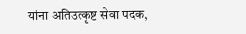यांना अतिउत्कृष्ट सेवा पदक,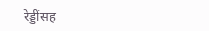रेड्डींसह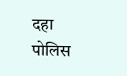दहा पोलिस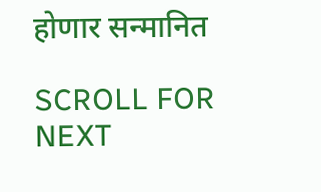होणार सन्मानित

SCROLL FOR NEXT